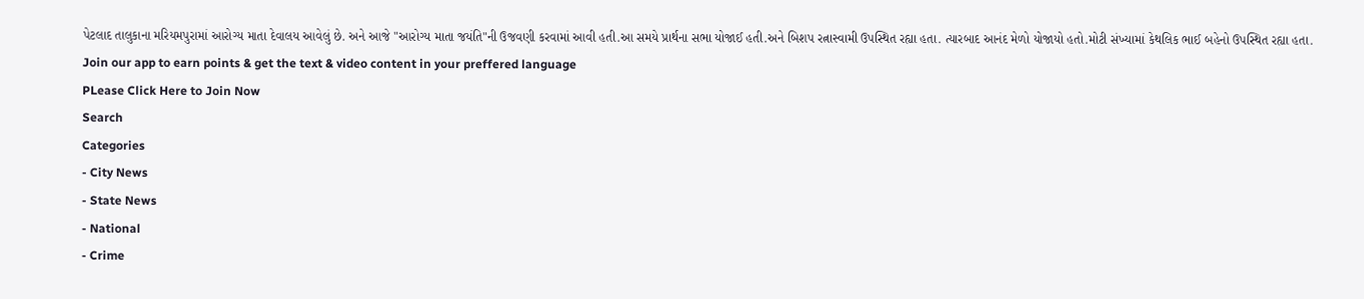પેટલાદ તાલુકાના મરિયમપુરામાં આરોગ્ય માતા દેવાલય આવેલું છે. અને આજે "આરોગ્ય માતા જયંતિ"ની ઉજવણી કરવામાં આવી હતી.આ સમયે પ્રાર્થના સભા યોજાઈ હતી.અને બિશપ રત્નાસ્વામી ઉપસ્થિત રહ્યા હતા. ત્યારબાદ આનંદ મેળો યોજાયો હતો.મોટી સંખ્યામાં કેથલિક ભાઈ બહેનો ઉપસ્થિત રહ્યા હતા.
Join our app to earn points & get the text & video content in your preffered language
PLease Click Here to Join Now
Search
Categories
- City News
- State News
- National
- Crime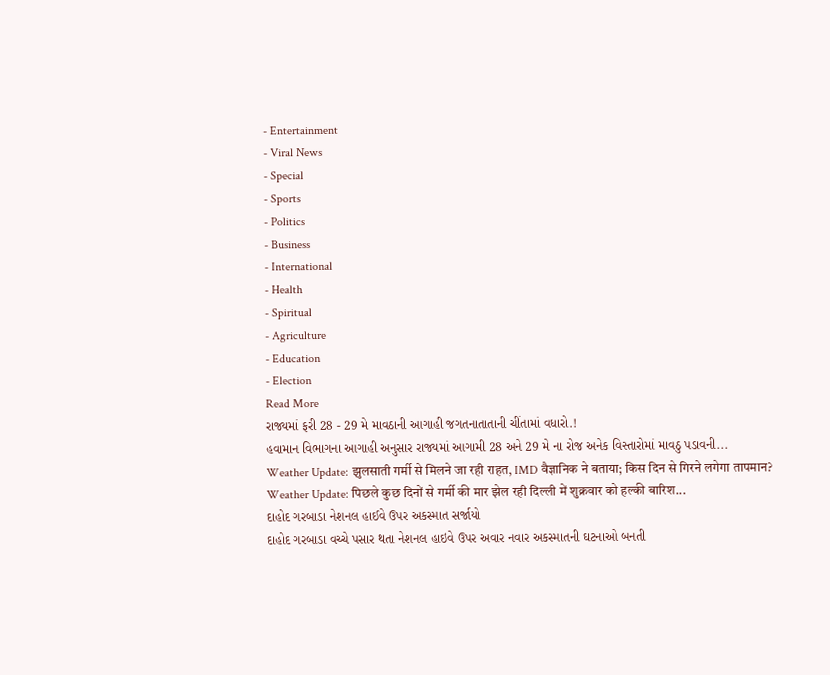- Entertainment
- Viral News
- Special
- Sports
- Politics
- Business
- International
- Health
- Spiritual
- Agriculture
- Education
- Election
Read More
રાજ્યમાં ફરી 28 - 29 મે માવઠાની આગાહી જગતનાતાતાની ચીંતામાં વધારો.!
હવામાન વિભાગના આગાહી અનુસાર રાજ્યમાં આગામી 28 અને 29 મે ના રોજ અનેક વિસ્તારોમાં માવઠુ પડાવની...
Weather Update: झुलसाती गर्मी से मिलने जा रही राहत, IMD वैज्ञानिक ने बताया; किस दिन से गिरने लगेगा तापमान?
Weather Update: पिछले कुछ दिनों से गर्मी की मार झेल रही दिल्ली में शुक्रवार को हल्की बारिश...
દાહોદ ગરબાડા નેશનલ હાઈવે ઉપર અકસ્માત સર્જાયો
દાહોદ ગરબાડા વચ્ચે પસાર થતા નેશનલ હાઇવે ઉપર અવાર નવાર અકસ્માતની ઘટનાઓ બનતી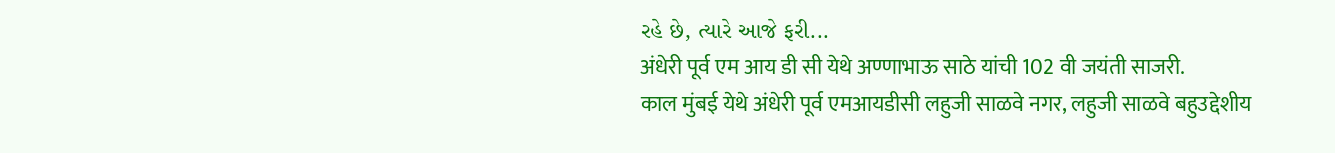રહે છે, ત્યારે આજે ફરી...
अंधेरी पूर्व एम आय डी सी येथे अण्णाभाऊ साठे यांची 102 वी जयंती साजरी.
काल मुंबई येथे अंधेरी पूर्व एमआयडीसी लहुजी साळवे नगर, लहुजी साळवे बहुउद्देशीय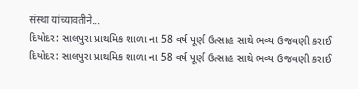संस्था यांच्यावतीने...
દિયોદર: સાલપુરા પ્રાથમિક શાળા ના 58 વર્ષ પૂર્ણ ઉત્સાહ સાથે ભવ્ય ઉજવણી કરાઈ
દિયોદર: સાલપુરા પ્રાથમિક શાળા ના 58 વર્ષ પૂર્ણ ઉત્સાહ સાથે ભવ્ય ઉજવણી કરાઈ